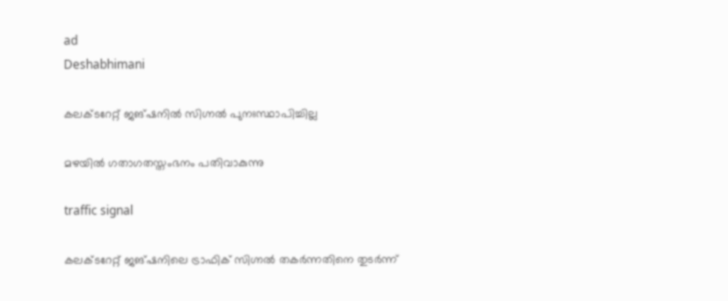ad
Deshabhimani

കലക്ടറേറ്റ് ജങ്ഷനിൽ സിഗ്നൽ പുനഃസ്ഥാപിച്ചില്ല

മഴയിൽ ഗതാഗതസ്തംഭനം പതിവാകുന്നു

traffic signal

കലക്ടറേറ്റ് ജങ്‌ഷനിലെ ട്രാഫിക് സിഗ്നൽ തകർന്നതിനെ തുടർന്ന്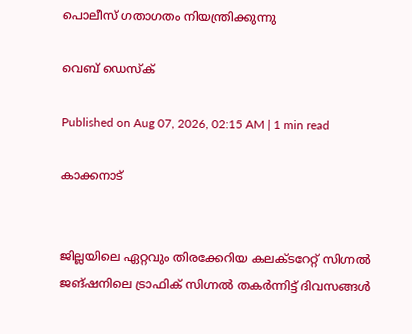പൊലീസ് ഗതാഗതം നിയന്ത്രിക്കുന്നു

വെബ് ഡെസ്ക്

Published on Aug 07, 2026, 02:15 AM | 1 min read

കാക്കനാട്


ജില്ലയിലെ ഏറ്റവും തിരക്കേറിയ കലക്ടറേറ്റ് സിഗ്നൽ ജങ്‌ഷനിലെ ട്രാഫിക് സിഗ്നൽ തകർന്നിട്ട്‌ ദിവസങ്ങൾ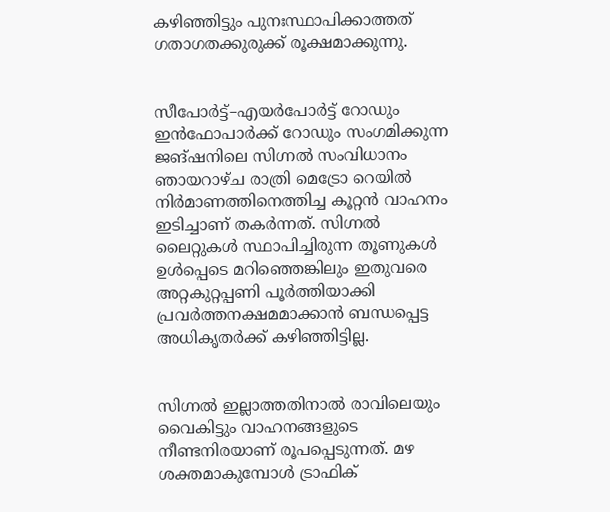കഴിഞ്ഞിട്ടും പുനഃസ്ഥാപിക്കാത്തത് ഗതാഗതക്കുരുക്ക് രൂക്ഷമാക്കുന്നു.


സീപോർട്ട്–എയർപോർട്ട് റോഡും ഇൻഫോപാർക്ക് റോഡും സംഗമിക്കുന്ന ജങ്‌ഷനിലെ സിഗ്നൽ സംവിധാനം ഞായറാഴ്ച രാത്രി മെട്രോ റെയിൽ നിർമാണത്തിനെത്തിച്ച കൂറ്റൻ വാഹനം ഇടിച്ചാണ് തകർന്നത്. സിഗ്നൽ ലൈറ്റുകൾ സ്ഥാപിച്ചിരുന്ന തൂണുകൾ ഉൾപ്പെടെ മറിഞ്ഞെങ്കിലും ഇതുവരെ അറ്റകുറ്റപ്പണി പൂർത്തിയാക്കി പ്രവർത്തനക്ഷമമാക്കാൻ ബന്ധപ്പെട്ട അധികൃതർക്ക് കഴിഞ്ഞിട്ടില്ല.


സിഗ്നൽ ഇല്ലാത്തതിനാൽ രാവിലെയും വൈകിട്ടും വാഹനങ്ങളുടെ നീണ്ടനിരയാണ് രൂപപ്പെടുന്നത്. മഴ ശക്തമാകുമ്പോൾ ട്രാഫിക്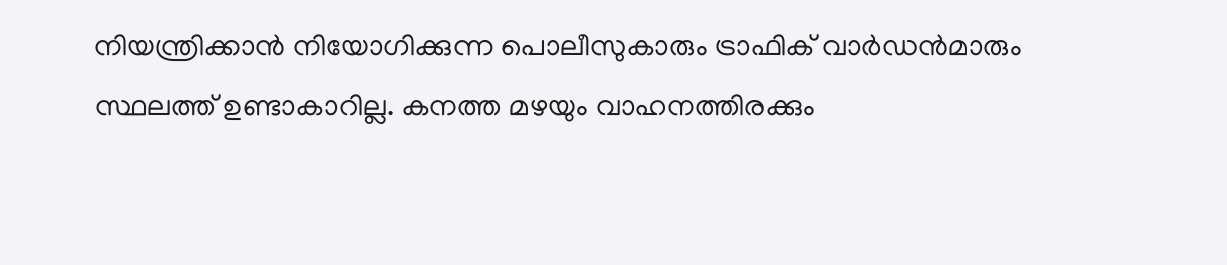നിയന്ത്രിക്കാൻ നിയോഗിക്കുന്ന പൊലീസുകാരും ട്രാഫിക് വാർഡൻമാരും സ്ഥലത്ത്‌ ഉണ്ടാകാറില്ല. കനത്ത മഴയും വാഹനത്തിരക്കും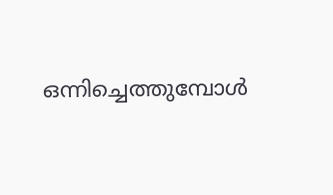ഒന്നിച്ചെത്തുമ്പോൾ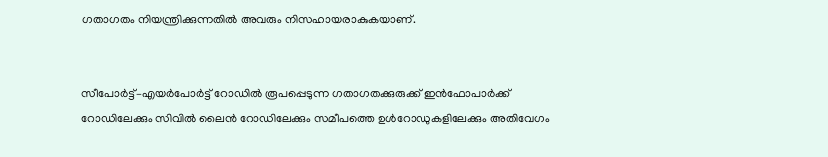ഗതാഗതം നിയന്ത്രിക്കുന്നതിൽ അവരും നിസഹായരാകുകയാണ്‌.


സീപോർട്ട്–എയർപോർട്ട് റോഡിൽ രൂപപ്പെടുന്ന ഗതാഗതക്കുരുക്ക് ഇൻഫോപാർക്ക് റോഡിലേക്കും സിവിൽ ലൈൻ റോഡിലേക്കും സമീപത്തെ ഉൾറോഡുകളിലേക്കും അതിവേഗം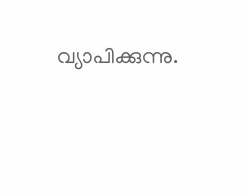വ്യാപിക്കുന്നു.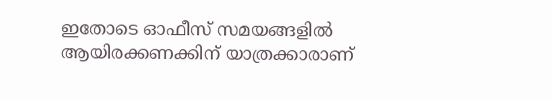ഇതോടെ ഓഫീസ് സമയങ്ങളിൽ ആയിരക്കണക്കിന് യാത്രക്കാരാണ്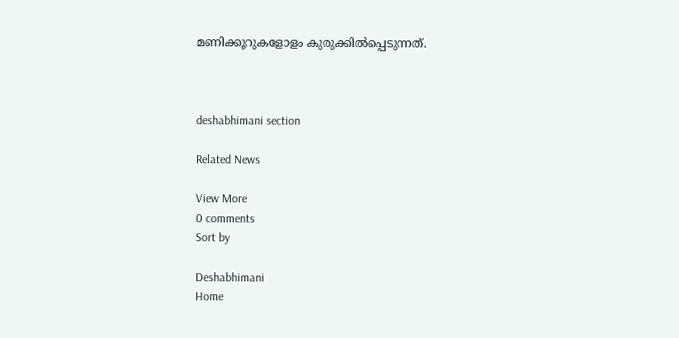മണിക്കൂറുകളോളം കുരുക്കിൽപ്പെടുന്നത്.



deshabhimani section

Related News

View More
0 comments
Sort by

Deshabhimani
Home